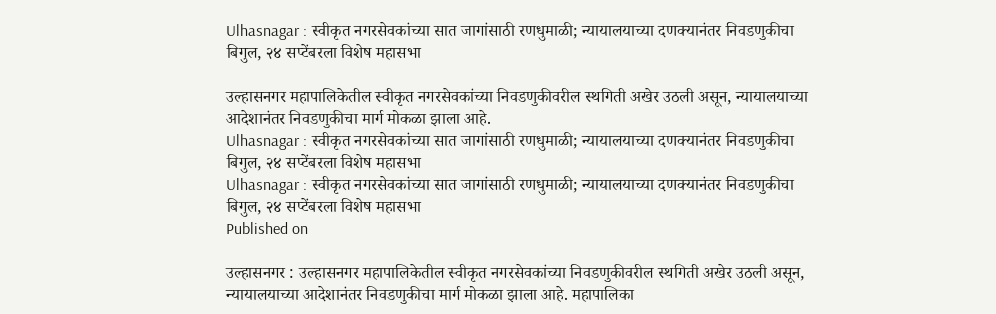Ulhasnagar : स्वीकृत नगरसेवकांच्या सात जागांसाठी रणधुमाळी; न्यायालयाच्या दणक्यानंतर निवडणुकीचा बिगुल, २४ सप्टेंबरला विशेष महासभा

उल्हासनगर महापालिकेतील स्वीकृत नगरसेवकांच्या निवडणुकीवरील स्थगिती अखेर उठली असून, न्यायालयाच्या आदेशानंतर निवडणुकीचा मार्ग मोकळा झाला आहे.
Ulhasnagar : स्वीकृत नगरसेवकांच्या सात जागांसाठी रणधुमाळी; न्यायालयाच्या दणक्यानंतर निवडणुकीचा बिगुल, २४ सप्टेंबरला विशेष महासभा
Ulhasnagar : स्वीकृत नगरसेवकांच्या सात जागांसाठी रणधुमाळी; न्यायालयाच्या दणक्यानंतर निवडणुकीचा बिगुल, २४ सप्टेंबरला विशेष महासभा
Published on

उल्हासनगर : उल्हासनगर महापालिकेतील स्वीकृत नगरसेवकांच्या निवडणुकीवरील स्थगिती अखेर उठली असून, न्यायालयाच्या आदेशानंतर निवडणुकीचा मार्ग मोकळा झाला आहे. महापालिका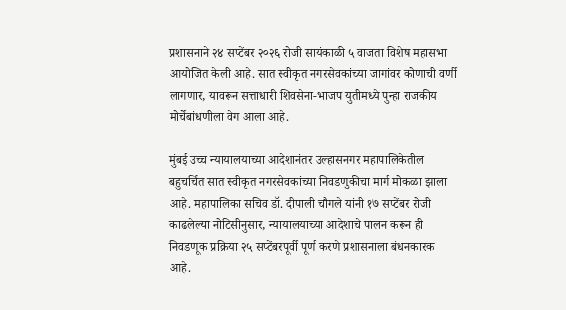प्रशासनाने २४ सप्टेंबर २०२६ रोजी सायंकाळी ५ वाजता विशेष महासभा आयोजित केली आहे. सात स्वीकृत नगरसेवकांच्या जागांवर कोणाची वर्णी लागणार, यावरून सत्ताधारी शिवसेना-भाजप युतीमध्ये पुन्हा राजकीय मोर्चेबांधणीला वेग आला आहे.

मुंबई उच्च न्यायालयाच्या आदेशानंतर उल्हासनगर महापालिकेतील बहुचर्चित सात स्वीकृत नगरसेवकांच्या निवडणुकीचा मार्ग मोकळा झाला आहे. महापालिका सचिव डॉ. दीपाली चौगले यांनी १७ सप्टेंबर रोजी काढलेल्या नोटिसीनुसार, न्यायालयाच्या आदेशाचे पालन करून ही निवडणूक प्रक्रिया २५ सप्टेंबरपूर्वी पूर्ण करणे प्रशासनाला बंधनकारक आहे.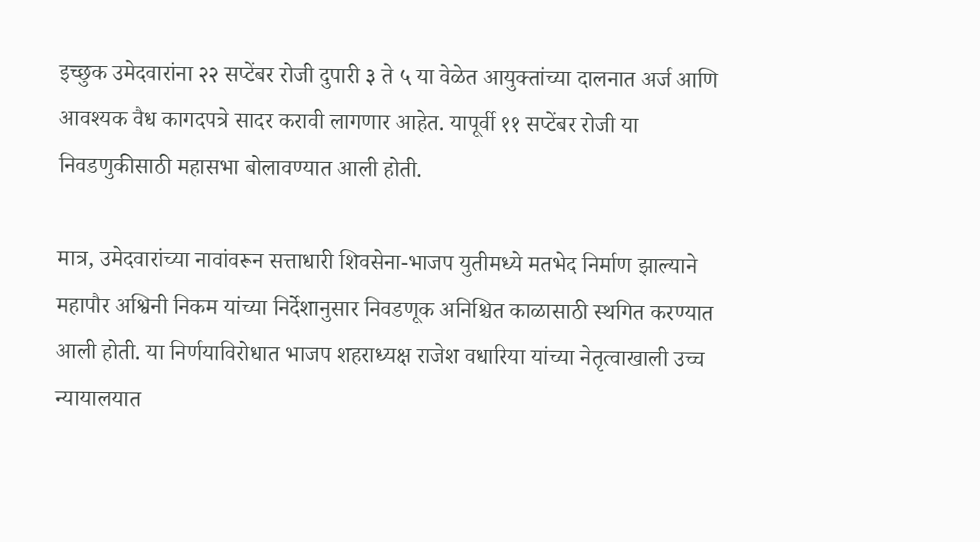इच्छुक उमेदवारांना २२ सप्टेंबर रोजी दुपारी ३ ते ५ या वेळेत आयुक्तांच्या दालनात अर्ज आणि आवश्यक वैध कागदपत्रे सादर करावी लागणार आहेत. यापूर्वी ११ सप्टेंबर रोजी या निवडणुकीसाठी महासभा बोलावण्यात आली होती.

मात्र, उमेदवारांच्या नावांवरून सत्ताधारी शिवसेना-भाजप युतीमध्ये मतभेद निर्माण झाल्याने महापौर अश्विनी निकम यांच्या निर्देशानुसार निवडणूक अनिश्चित काळासाठी स्थगित करण्यात आली होती. या निर्णयाविरोधात भाजप शहराध्यक्ष राजेश वधारिया यांच्या नेतृत्वाखाली उच्च न्यायालयात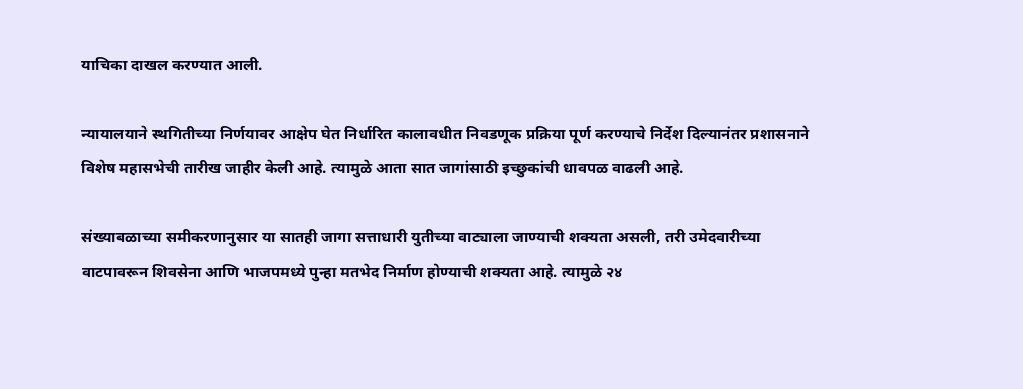याचिका दाखल करण्यात आली.

न्यायालयाने स्थगितीच्या निर्णयावर आक्षेप घेत निर्धारित कालावधीत निवडणूक प्रक्रिया पूर्ण करण्याचे निर्देश दिल्यानंतर प्रशासनाने विशेष महासभेची तारीख जाहीर केली आहे. त्यामुळे आता सात जागांसाठी इच्छुकांची धावपळ वाढली आहे.

संख्याबळाच्या समीकरणानुसार या सातही जागा सत्ताधारी युतीच्या वाट्याला जाण्याची शक्यता असली, तरी उमेदवारीच्या वाटपावरून शिवसेना आणि भाजपमध्ये पुन्हा मतभेद निर्माण होण्याची शक्यता आहे. त्यामुळे २४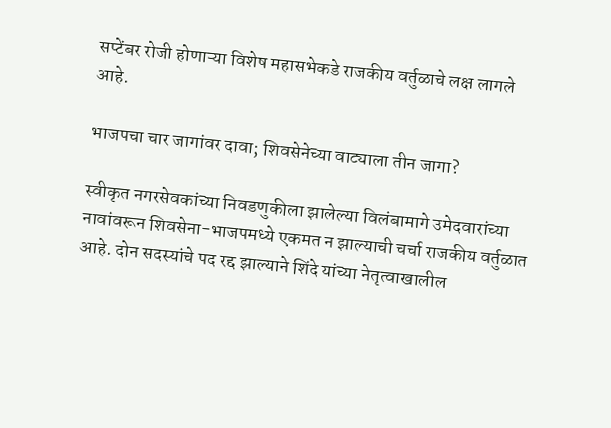सप्टेंबर रोजी होणाऱ्या विशेष महासभेकडे राजकीय वर्तुळाचे लक्ष लागले आहे.

भाजपचा चार जागांवर दावा; शिवसेनेच्या वाट्याला तीन जागा?

स्वीकृत नगरसेवकांच्या निवडणुकीला झालेल्या विलंबामागे उमेदवारांच्या नावांवरून शिवसेना-भाजपमध्ये एकमत न झाल्याची चर्चा राजकीय वर्तुळात आहे. दोन सदस्यांचे पद रद्द झाल्याने शिंदे यांच्या नेतृत्वाखालील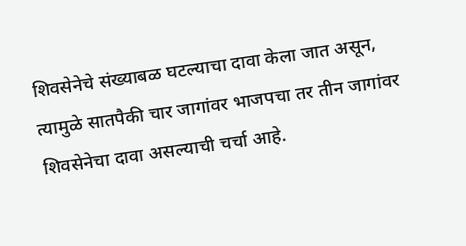शिवसेनेचे संख्याबळ घटल्याचा दावा केला जात असून, त्यामुळे सातपैकी चार जागांवर भाजपचा तर तीन जागांवर शिवसेनेचा दावा असल्याची चर्चा आहे.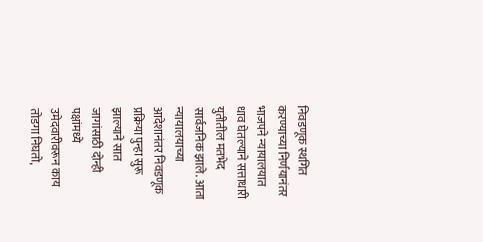निवडणूक स्थगित करण्याच्या निर्णयानंतर भाजपने न्यायालयात धाव घेतल्याने सत्ताधारी युतीतील मतभेद सार्वजनिक झाले. आता न्यायालयाच्या आदेशानंतर निवडणूक प्रक्रिया पुन्हा सुरू झाल्याने सात जागांसाठी दोन्ही पक्षांमध्ये उमेदवारीवरून काय तोडगा निघतो,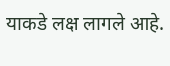याकडे लक्ष लागले आहे.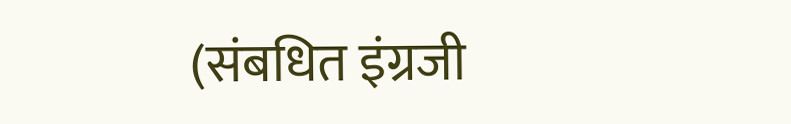(संबधित इंग्रजी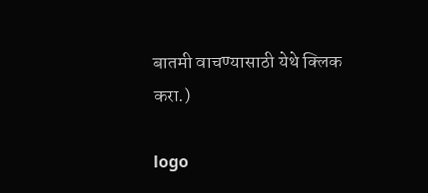बातमी वाचण्यासाठी येथे क्लिक करा.)

logo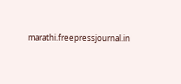marathi.freepressjournal.in